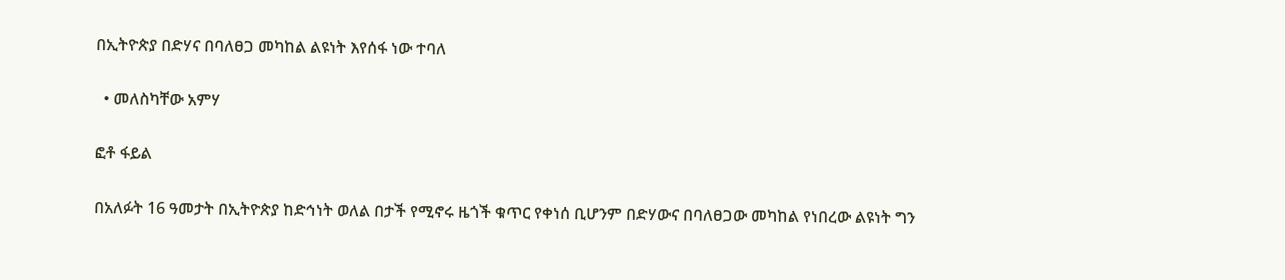በኢትዮጵያ በድሃና በባለፀጋ መካከል ልዩነት እየሰፋ ነው ተባለ

  • መለስካቸው አምሃ

ፎቶ ፋይል

በአለፉት 16 ዓመታት በኢትዮጵያ ከድኅነት ወለል በታች የሚኖሩ ዜጎች ቁጥር የቀነሰ ቢሆንም በድሃውና በባለፀጋው መካከል የነበረው ልዩነት ግን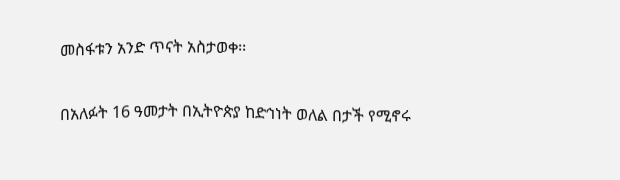መስፋቱን አንድ ጥናት አስታወቀ፡፡

በአለፉት 16 ዓመታት በኢትዮጵያ ከድኅነት ወለል በታች የሚኖሩ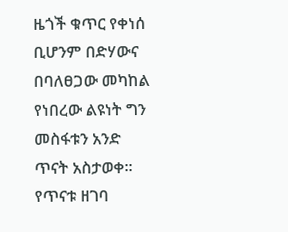ዜጎች ቁጥር የቀነሰ ቢሆንም በድሃውና በባለፀጋው መካከል የነበረው ልዩነት ግን መስፋቱን አንድ ጥናት አስታወቀ፡፡ የጥናቱ ዘገባ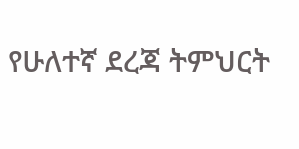የሁለተኛ ደረጃ ትምህርት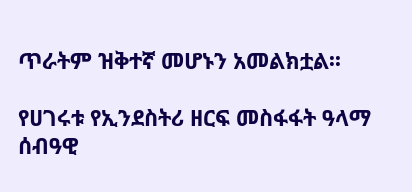ጥራትም ዝቅተኛ መሆኑን አመልክቷል፡፡

የሀገሩቱ የኢንደስትሪ ዘርፍ መስፋፋት ዓላማ ሰብዓዊ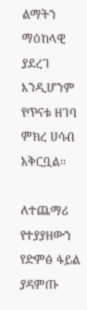ልማትን ማዕከላዊ ያደረገ እንዲሆንም የጥናቱ ዘገባ ምክረ ሀሳብ አቅርቧል፡፡

ለተጨማሪ የተያያዘውን የድምፅ ፋይል ያዳምጡ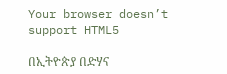Your browser doesn’t support HTML5

በኢትዮጵያ በድሃና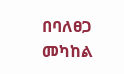በባለፀጋ መካከል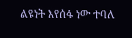ልዩነት እየሰፋ ነው ተባለ